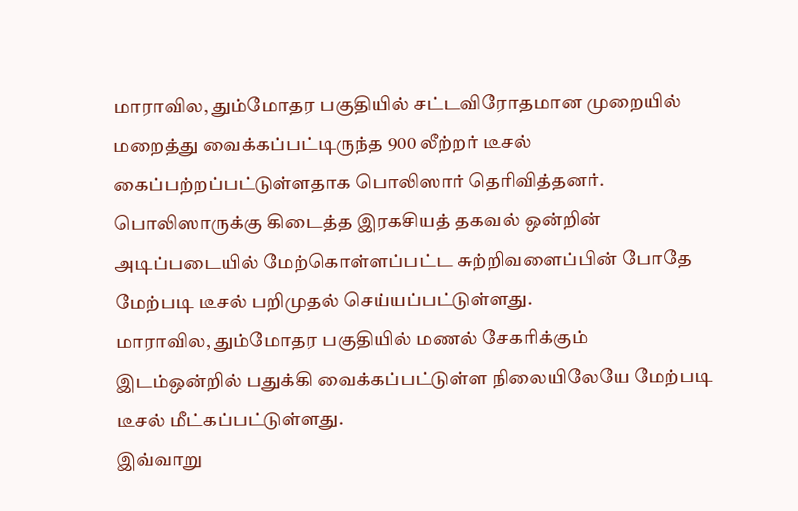மாராவில, தும்மோதர பகுதியில் சட்டவிரோதமான முறையில் மறைத்து வைக்கப்பட்டிருந்த 900 லீற்றர் டீசல் கைப்பற்றப்பட்டுள்ளதாக பொலிஸார் தெரிவித்தனர்.
பொலிஸாருக்கு கிடைத்த இரகசியத் தகவல் ஒன்றின் அடிப்படையில் மேற்கொள்ளப்பட்ட சுற்றிவளைப்பின் போதே மேற்படி டீசல் பறிமுதல் செய்யப்பட்டுள்ளது.
மாராவில, தும்மோதர பகுதியில் மணல் சேகரிக்கும் இடம்ஒன்றில் பதுக்கி வைக்கப்பட்டுள்ள நிலையிலேயே மேற்படி டீசல் மீட்கப்பட்டுள்ளது.
இவ்வாறு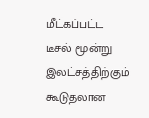மீட்கப்பட்ட டீசல் மூன்று இலட்சத்திற்கும் கூடுதலான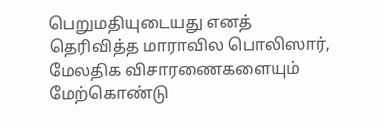பெறுமதியுடையது எனத் தெரிவித்த மாராவில பொலிஸார், மேலதிக விசாரணைகளையும் மேற்கொண்டு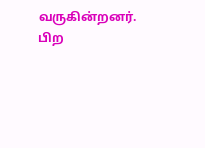வருகின்றனர்.
பிற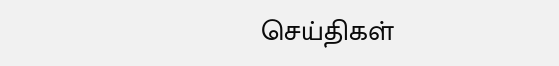செய்திகள்